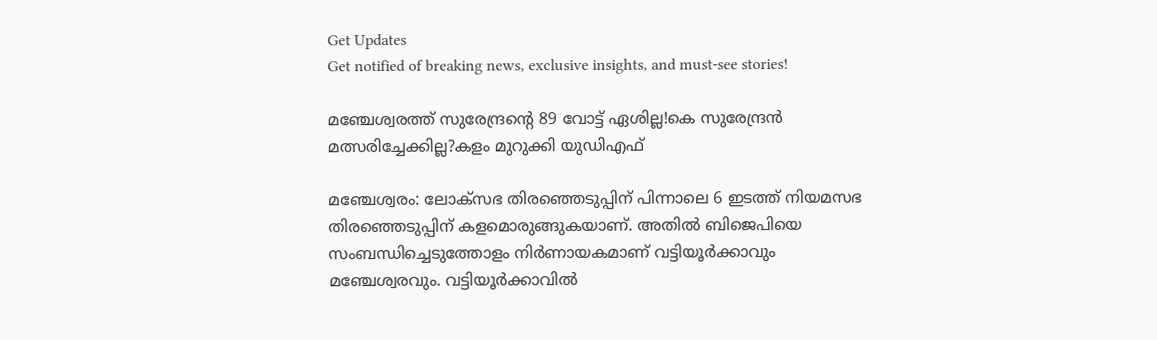Get Updates
Get notified of breaking news, exclusive insights, and must-see stories!

മഞ്ചേശ്വരത്ത് സുരേന്ദ്രന്‍റെ 89 വോട്ട് ഏശില്ല!കെ സുരേന്ദ്രന്‍ മത്സരിച്ചേക്കില്ല?കളം മുറുക്കി യുഡിഎഫ്

മഞ്ചേശ്വരം: ലോക്സഭ തിരഞ്ഞെടുപ്പിന് പിന്നാലെ 6 ഇടത്ത് നിയമസഭ തിരഞ്ഞെടുപ്പിന് കളമൊരുങ്ങുകയാണ്. അതില്‍ ബിജെപിയെ സംബന്ധിച്ചെടുത്തോളം നിര്‍ണായകമാണ് വട്ടിയൂര്‍ക്കാവും മഞ്ചേശ്വരവും. വട്ടിയൂര്‍ക്കാവില്‍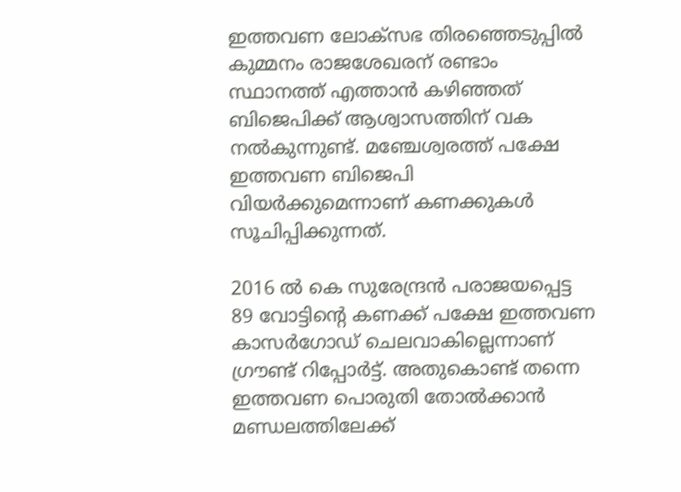ഇത്തവണ ലോക്സഭ തിരഞ്ഞെടുപ്പില്‍ കുമ്മനം രാജശേഖരന് രണ്ടാം സ്ഥാനത്ത് എത്താന്‍ കഴിഞ്ഞത് ബിജെപിക്ക് ആശ്വാസത്തിന് വക നല്‍കുന്നുണ്ട്. മഞ്ചേശ്വരത്ത് പക്ഷേ ഇത്തവണ ബിജെപി വിയര്‍ക്കുമെന്നാണ് കണക്കുകള്‍ സൂചിപ്പിക്കുന്നത്.

2016 ല്‍ കെ സുരേന്ദ്രന്‍ പരാജയപ്പെട്ട 89 വോട്ടിന്‍റെ കണക്ക് പക്ഷേ ഇത്തവണ കാസര്‍ഗോഡ് ചെലവാകില്ലെന്നാണ് ഗ്രൗണ്ട് റിപ്പോര്‍ട്ട്. അതുകൊണ്ട് തന്നെ ഇത്തവണ പൊരുതി തോല്‍ക്കാന്‍ മണ്ഡലത്തിലേക്ക്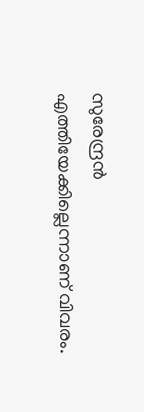സുരേന്ദ്രന്‍ എത്തിയേക്കില്ലെന്നാണ് വിവരം.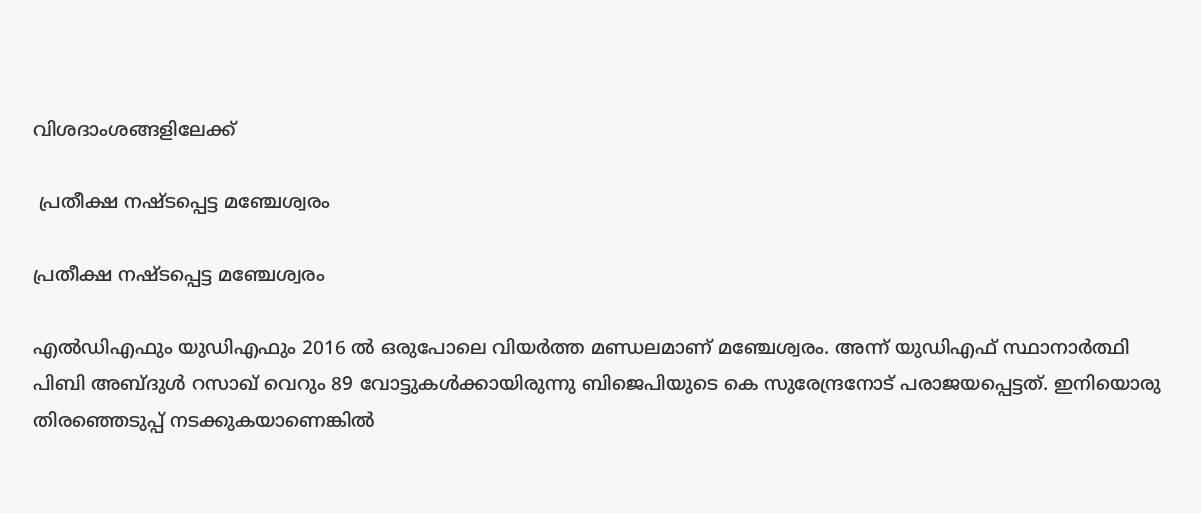വിശദാംശങ്ങളിലേക്ക്

 പ്രതീക്ഷ നഷ്ടപ്പെട്ട മഞ്ചേശ്വരം

പ്രതീക്ഷ നഷ്ടപ്പെട്ട മഞ്ചേശ്വരം

എല്‍ഡിഎഫും യുഡിഎഫും 2016 ല്‍ ഒരുപോലെ വിയര്‍ത്ത മണ്ഡലമാണ് മഞ്ചേശ്വരം. അന്ന് യുഡിഎഫ് സ്ഥാനാര്‍ത്ഥി പിബി അബ്ദുള്‍ റസാഖ് വെറും 89 വോട്ടുകള്‍ക്കായിരുന്നു ബിജെപിയുടെ കെ സുരേന്ദ്രനോട് പരാജയപ്പെട്ടത്. ഇനിയൊരു തിരഞ്ഞെടുപ്പ് നടക്കുകയാണെങ്കില്‍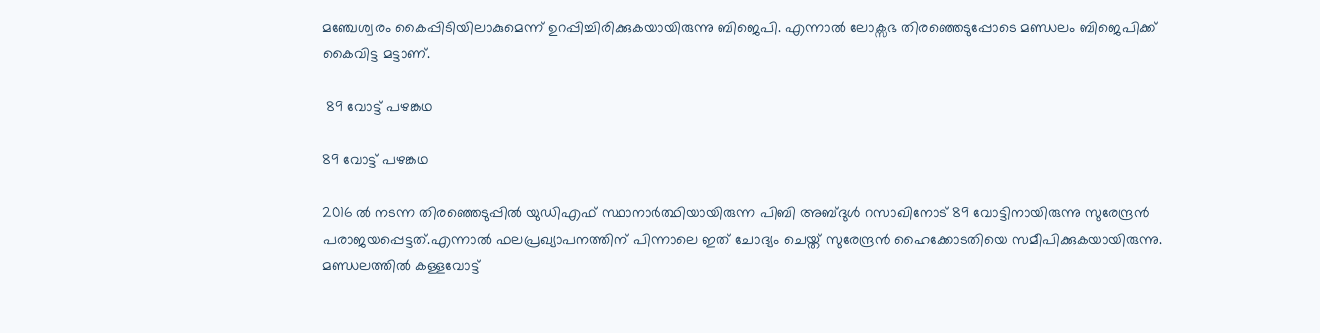മഞ്ചേശ്വരം കൈപ്പിടിയിലാകുമെന്ന് ഉറപ്പിച്ചിരിക്കുകയായിരുന്നു ബിജെപി. എന്നാല്‍ ലോക്സഭ തിരഞ്ഞെടുപ്പോടെ മണ്ഡലം ബിജെപിക്ക് കൈവിട്ട മട്ടാണ്.

 89 വോട്ട് പഴങ്കഥ

89 വോട്ട് പഴങ്കഥ

2016 ല്‍ നടന്ന തിരഞ്ഞെടുപ്പില്‍ യുഡിഎഫ് സ്ഥാനാര്‍ത്ഥിയായിരുന്ന പിബി അബ്ദുള്‍ റസാഖിനോട് 89 വോട്ടിനായിരുന്നു സുരേന്ദ്രന്‍ പരാജയപ്പെട്ടത്.എന്നാല്‍ ഫലപ്രഖ്യാപനത്തിന് പിന്നാലെ ഇത് ചോദ്യം ചെയ്ത് സുരേന്ദ്രന്‍ ഹൈക്കോടതിയെ സമീപിക്കുകയായിരുന്നു. മണ്ഡലത്തില്‍ കള്ളവോട്ട്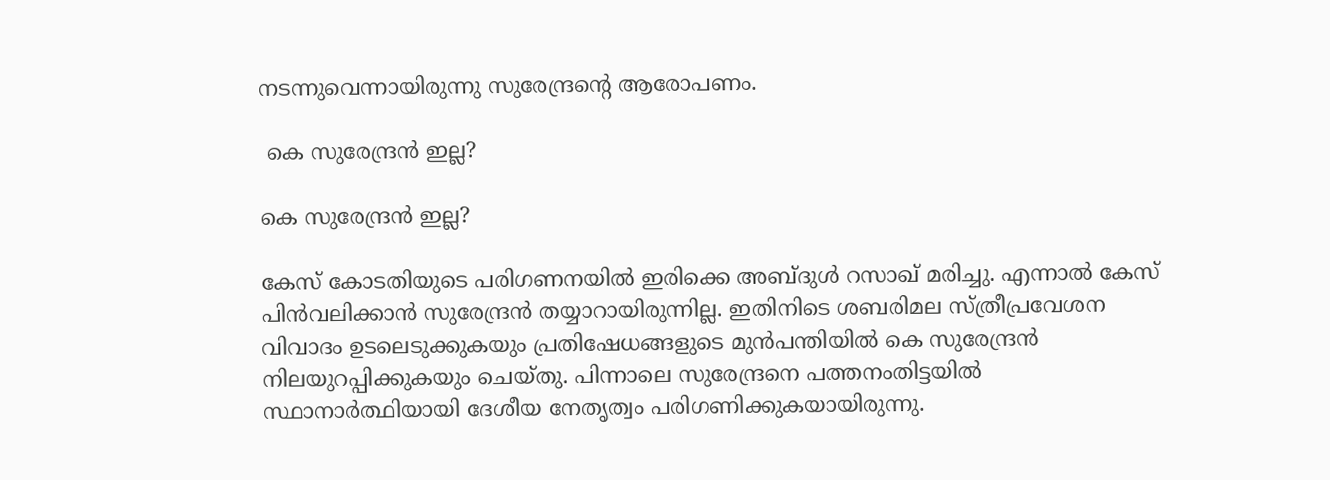നടന്നുവെന്നായിരുന്നു സുരേന്ദ്രന്‍റെ ആരോപണം.

 കെ സുരേന്ദ്രന്‍ ഇല്ല?

കെ സുരേന്ദ്രന്‍ ഇല്ല?

കേസ് കോടതിയുടെ പരിഗണനയില്‍ ഇരിക്കെ അബ്ദുള്‍ റസാഖ് മരിച്ചു. എന്നാല്‍ കേസ് പിന്‍വലിക്കാന്‍ സുരേന്ദ്രന്‍ തയ്യാറായിരുന്നില്ല. ഇതിനിടെ ശബരിമല സ്ത്രീപ്രവേശന വിവാദം ഉടലെടുക്കുകയും പ്രതിഷേധങ്ങളുടെ മുന്‍പന്തിയില്‍ കെ സുരേന്ദ്രന്‍ നിലയുറപ്പിക്കുകയും ചെയ്തു. പിന്നാലെ സുരേന്ദ്രനെ പത്തനംതിട്ടയില്‍ സ്ഥാനാര്‍ത്ഥിയായി ദേശീയ നേതൃത്വം പരിഗണിക്കുകയായിരുന്നു.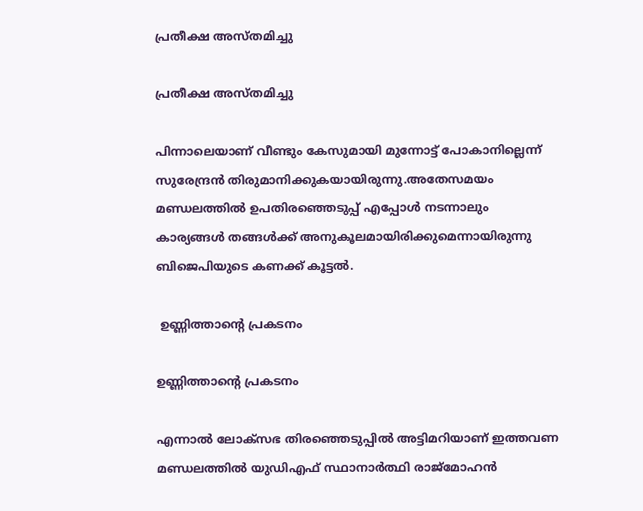പ്രതീക്ഷ അസ്തമിച്ചു

പ്രതീക്ഷ അസ്തമിച്ചു

പിന്നാലെയാണ് വീണ്ടും കേസുമായി മുന്നോട്ട് പോകാനില്ലെന്ന് സുരേന്ദ്രന്‍ തിരുമാനിക്കുകയായിരുന്നു.അതേസമയം മണ്ഡലത്തില്‍ ഉപതിരഞ്ഞെടുപ്പ് എപ്പോള്‍ നടന്നാലും കാര്യങ്ങള്‍ തങ്ങള്‍ക്ക് അനുകൂലമായിരിക്കുമെന്നായിരുന്നു ബിജെപിയുടെ കണക്ക് കൂട്ടല്‍.

 ഉണ്ണിത്താന്‍റെ പ്രകടനം

ഉണ്ണിത്താന്‍റെ പ്രകടനം

എന്നാല്‍ ലോക്സഭ തിരഞ്ഞെടുപ്പില്‍ അട്ടിമറിയാണ് ഇത്തവണ മണ്ഡലത്തില്‍ യുഡിഎഫ് സ്ഥാനാര്‍ത്ഥി രാജ്മോഹന്‍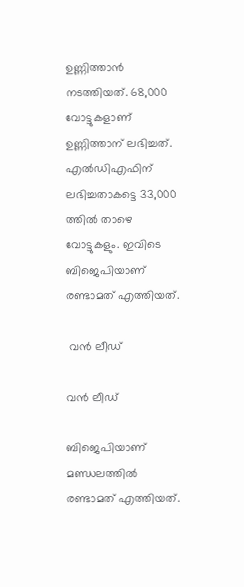ഉണ്ണിത്താന്‍ നടത്തിയത്. 68,000 വോട്ടുകളാണ് ഉണ്ണിത്താന് ലഭിച്ചത്. എല്‍ഡിഎഫിന് ലഭിച്ചതാകട്ടെ 33,000 ത്തില്‍ താഴെ വോട്ടുകളും. ഇവിടെ ബിജെപിയാണ് രണ്ടാമത് എത്തിയത്.

 വന്‍ ലീഡ്

വന്‍ ലീഡ്

ബിജെപിയാണ് മണ്ഡലത്തില്‍ രണ്ടാമത് എത്തിയത്.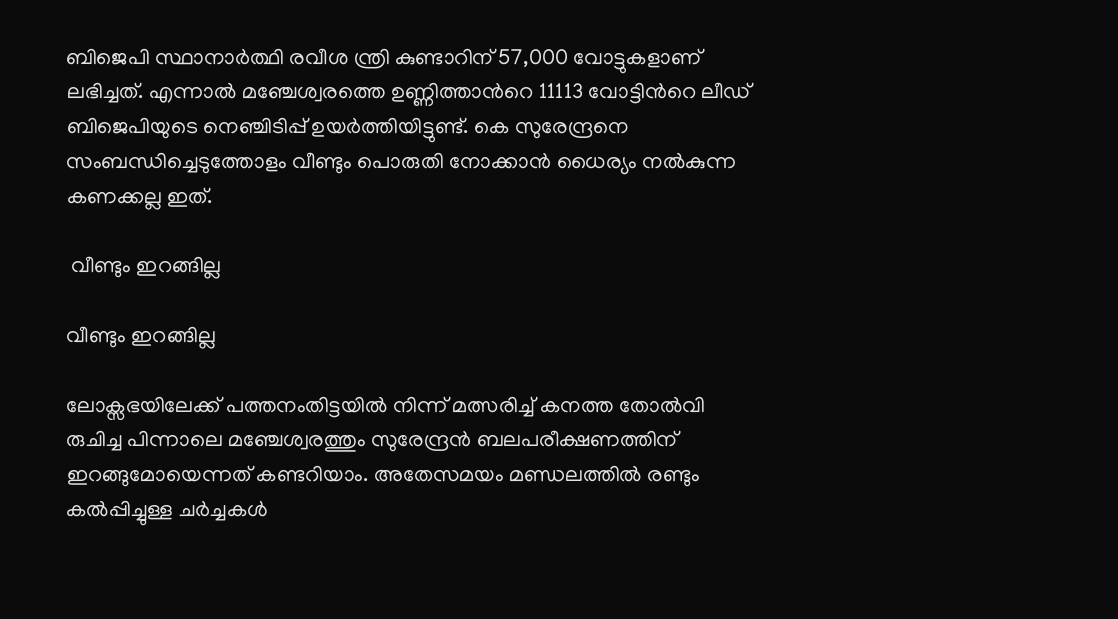ബിജെപി സ്ഥാനാര്‍ത്ഥി രവീശ ന്ത്രി കുണ്ടാറിന് 57,000 വോട്ടുകളാണ് ലഭിച്ചത്. എന്നാല്‍ മഞ്ചേശ്വരത്തെ ഉണ്ണിത്താന്‍റെ 11113 വോട്ടിന്‍റെ ലീഡ് ബിജെപിയുടെ നെഞ്ചിടിപ്പ് ഉയര്‍ത്തിയിട്ടുണ്ട്. കെ സുരേന്ദ്രനെ സംബന്ധിച്ചെടുത്തോളം വീണ്ടും പൊരുതി നോക്കാന്‍ ധൈര്യം നല്‍കുന്ന കണക്കല്ല ഇത്.

 വീണ്ടും ഇറങ്ങില്ല

വീണ്ടും ഇറങ്ങില്ല

ലോക്സഭയിലേക്ക് പത്തനംതിട്ടയില്‍ നിന്ന് മത്സരിച്ച് കനത്ത തോല്‍വി രുചിച്ച പിന്നാലെ മഞ്ചേശ്വരത്തും സുരേന്ദ്രന്‍ ബലപരീക്ഷണത്തിന് ഇറങ്ങുമോയെന്നത് കണ്ടറിയാം. അതേസമയം മണ്ഡലത്തില്‍ രണ്ടും കല്‍പ്പിച്ചുള്ള ചര്‍ച്ചകള്‍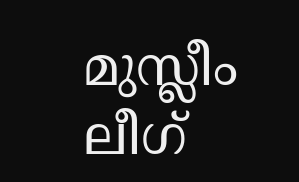മുസ്ലീം ലീഗ്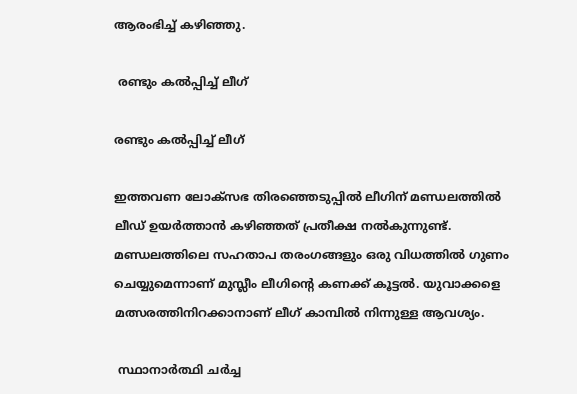ആരംഭിച്ച് കഴിഞ്ഞു.

 രണ്ടും കല്‍പ്പിച്ച് ലീഗ്

രണ്ടും കല്‍പ്പിച്ച് ലീഗ്

ഇത്തവണ ലോക്സഭ തിരഞ്ഞെടുപ്പില്‍ ലീഗിന് മണ്ഡലത്തില്‍ ലീഡ് ഉയര്‍ത്താന്‍ കഴിഞ്ഞത് പ്രതീക്ഷ നല്‍കുന്നുണ്ട്. മണ്ഡലത്തിലെ സഹതാപ തരംഗങ്ങളും ഒരു വിധത്തില്‍ ഗുണം ചെയ്യുമെന്നാണ് മുസ്ലീം ലീഗിന്‍റെ കണക്ക് കൂട്ടല്‍. യുവാക്കളെ മത്സരത്തിനിറക്കാനാണ് ലീഗ് കാമ്പില്‍ നിന്നുള്ള ആവശ്യം.

 സ്ഥാനാര്‍ത്ഥി ചര്‍ച്ച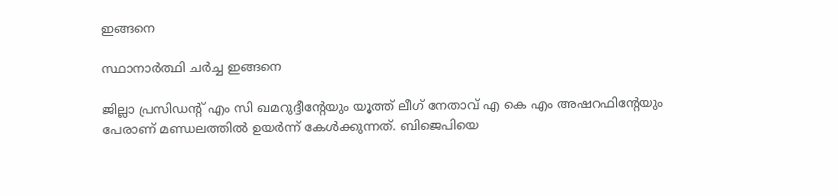ഇങ്ങനെ

സ്ഥാനാര്‍ത്ഥി ചര്‍ച്ച ഇങ്ങനെ

ജില്ലാ പ്രസിഡന്‍റ് എം സി ഖമറുദ്ദീന്‍റേയും യൂത്ത് ലീഗ് നേതാവ് എ കെ എം അഷറഫിന്‍റേയും പേരാണ് മണ്ഡലത്തില്‍ ഉയര്‍ന്ന് കേള്‍ക്കുന്നത്. ബിജെപിയെ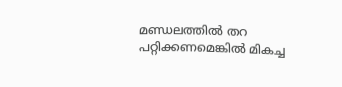മണ്ഡലത്തില്‍ തറ പറ്റിക്കണമെങ്കില്‍ മികച്ച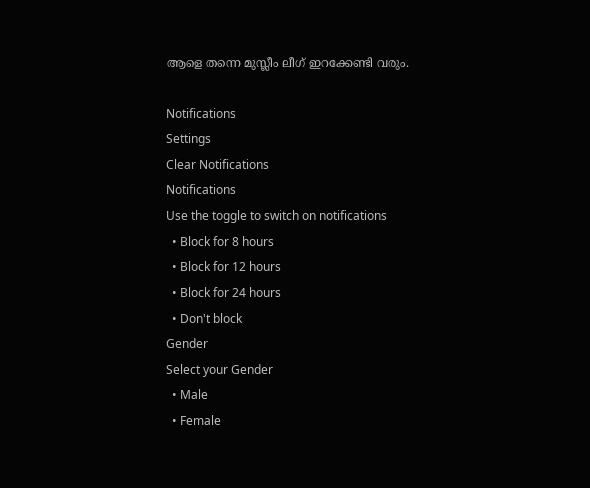ആളെ തന്നെ മുസ്ലീം ലീഗ് ഇറക്കേണ്ടി വരും.

Notifications
Settings
Clear Notifications
Notifications
Use the toggle to switch on notifications
  • Block for 8 hours
  • Block for 12 hours
  • Block for 24 hours
  • Don't block
Gender
Select your Gender
  • Male
  • Female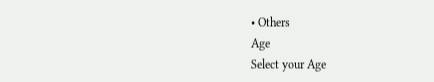• Others
Age
Select your Age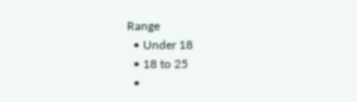Range
  • Under 18
  • 18 to 25
  •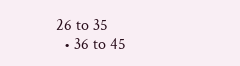26 to 35
  • 36 to 45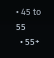• 45 to 55
  • 55+